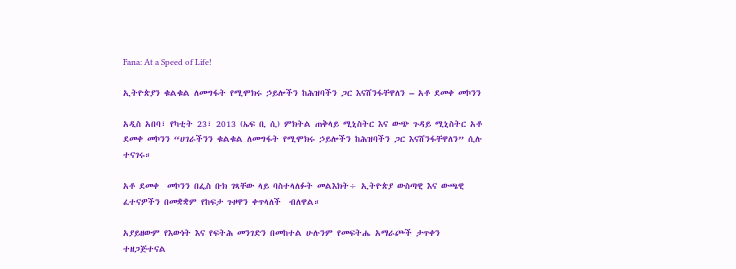Fana: At a Speed of Life!

ኢትዮጵያን ቁልቁል ለመግፋት የሚሞክሩ ኃይሎችን ከሕዝባችን ጋር እናሸንፋቸዋለን – አቶ ደመቀ መኮንን

አዲስ አበባ፣ የካቲት 23፣ 2013 (ኤፍ ቢ ሲ) ምክትል ጠቅላይ ሚኒስትር እና ውጭ ጉዳይ ሚኒስትር አቶ ደመቀ መኮንን “ሀገራችንን ቁልቁል ለመግፋት የሚሞክሩ ኃይሎችን ከሕዝባችን ጋር እናሸንፋቸዋለን” ሲሉ ተናገሩ።

አቶ ደመቀ  መኮንን በፌስ ቡክ ገጻቸው ላይ ባስተላለፉት መልእክት÷ ኢትዮጵያ ውስጣዊ እና ውጫዊ ፈተናዎችን በመቋቋም የከፍታ ጉዞዋን ቀጥላለች  ብለዋል።

አያይዘውም የእውነት እና የፍትሕ መንገድን በመከተል ሁሉንም የመፍትሔ አማራጮች ታጥቀን ተዘጋጅተናል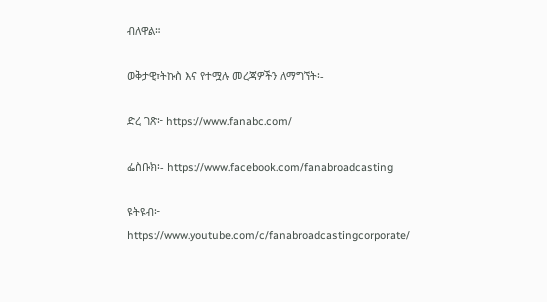ብለዋል።

ወቅታዊ፣ትኩስ እና የተሟሉ መረጃዎችን ለማግኘት፡-

ድረ ገጽ፦ https://www.fanabc.com/

ፌስቡክ፡- https://www.facebook.com/fanabroadcasting

ዩትዩብ፦ https://www.youtube.com/c/fanabroadcastingcorporate/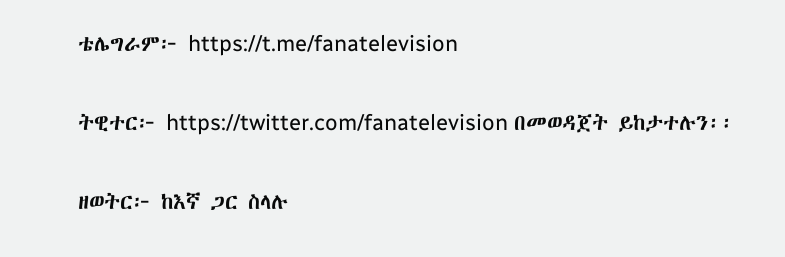ቴሌግራም፦ https://t.me/fanatelevision

ትዊተር፦ https://twitter.com/fanatelevision በመወዳጀት ይከታተሉን፡፡

ዘወትር፦ ከእኛ ጋር ስላሉ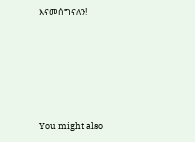እናመሰግናለን!





You might also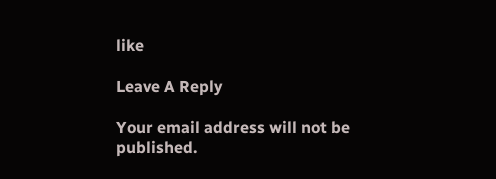like

Leave A Reply

Your email address will not be published.